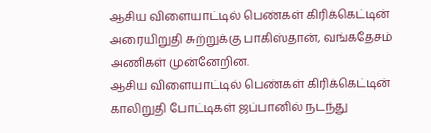ஆசிய விளையாட்டில் பெண்கள் கிரிக்கெட்டின் அரையிறுதி சுற்றுக்கு பாகிஸ்தான், வங்கதேசம் அணிகள் முன்னேறின.
ஆசிய விளையாட்டில் பெண்கள் கிரிக்கெட்டின் காலிறுதி போட்டிகள் ஜப்பானில் நடந்து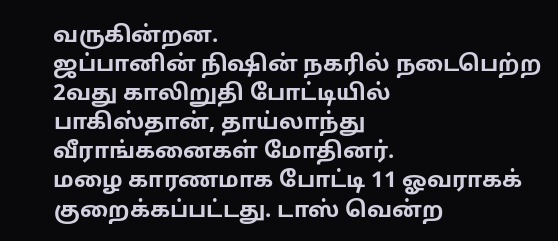வருகின்றன.
ஜப்பானின் நிஷின் நகரில் நடைபெற்ற 2வது காலிறுதி போட்டியில் பாகிஸ்தான், தாய்லாந்து வீராங்கனைகள் மோதினர்.
மழை காரணமாக போட்டி 11 ஓவராகக் குறைக்கப்பட்டது. டாஸ் வென்ற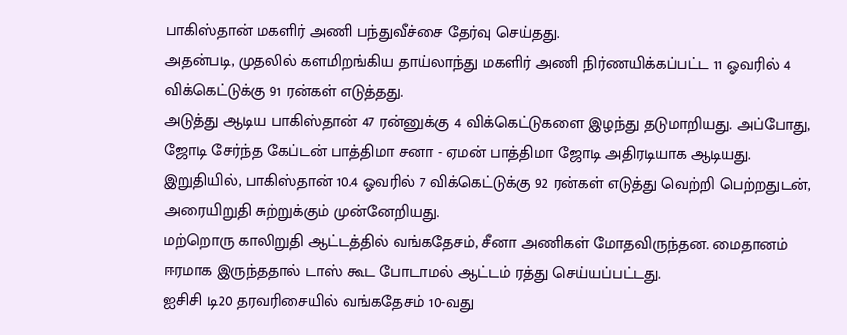பாகிஸ்தான் மகளிர் அணி பந்துவீச்சை தேர்வு செய்தது.
அதன்படி, முதலில் களமிறங்கிய தாய்லாந்து மகளிர் அணி நிர்ணயிக்கப்பட்ட 11 ஓவரில் 4 விக்கெட்டுக்கு 91 ரன்கள் எடுத்தது.
அடுத்து ஆடிய பாகிஸ்தான் 47 ரன்னுக்கு 4 விக்கெட்டுகளை இழந்து தடுமாறியது. அப்போது, ஜோடி சேர்ந்த கேப்டன் பாத்திமா சனா - ஏமன் பாத்திமா ஜோடி அதிரடியாக ஆடியது.
இறுதியில், பாகிஸ்தான் 10.4 ஓவரில் 7 விக்கெட்டுக்கு 92 ரன்கள் எடுத்து வெற்றி பெற்றதுடன், அரையிறுதி சுற்றுக்கும் முன்னேறியது.
மற்றொரு காலிறுதி ஆட்டத்தில் வங்கதேசம், சீனா அணிகள் மோதவிருந்தன. மைதானம் ஈரமாக இருந்ததால் டாஸ் கூட போடாமல் ஆட்டம் ரத்து செய்யப்பட்டது.
ஐசிசி டி20 தரவரிசையில் வங்கதேசம் 10-வது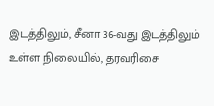இடத்திலும், சீனா 36-வது இடத்திலும் உள்ள நிலையில், தரவரிசை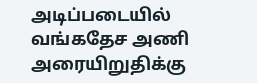அடிப்படையில் வங்கதேச அணி அரையிறுதிக்கு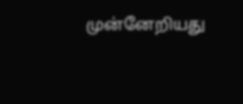முன்னேறியது